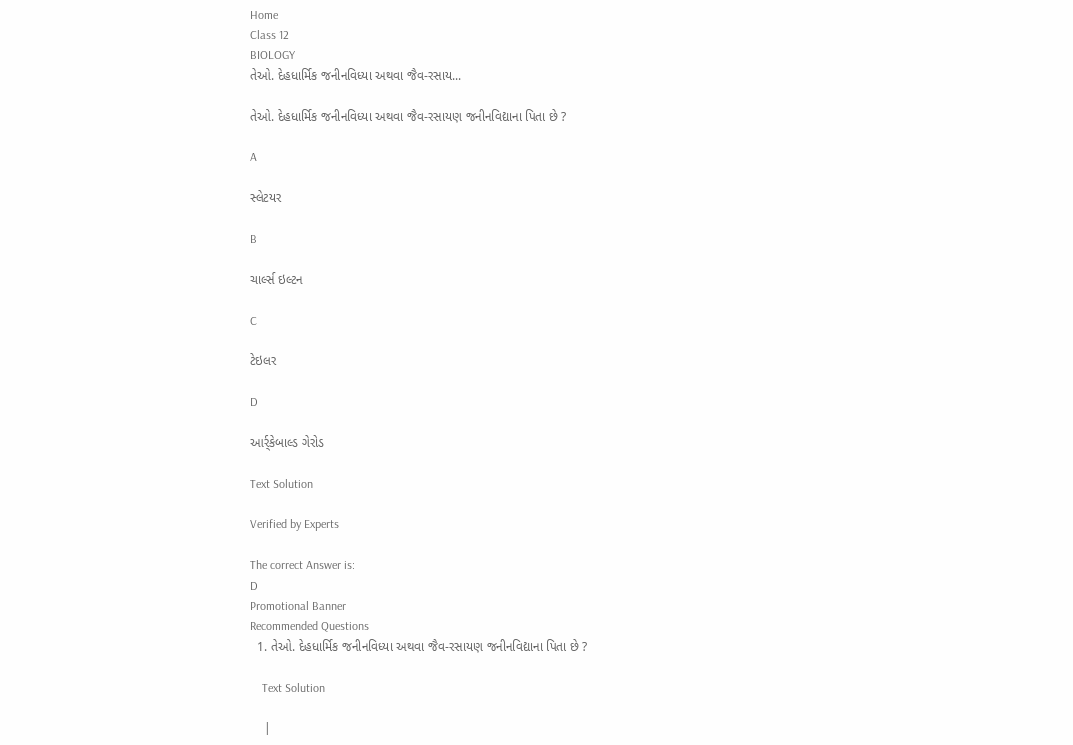Home
Class 12
BIOLOGY
તેઓ. દેહધાર્મિક જનીનવિધ્યા અથવા જૈવ-રસાય...

તેઓ. દેહધાર્મિક જનીનવિધ્યા અથવા જૈવ-રસાયણ જનીનવિદ્યાના પિતા છે ?

A

સ્લેટયર

B

ચાર્લ્સ ઇલ્ટન

C

ટેઇલર

D

આર્ર્કેબાલ્ડ ગેરોડ

Text Solution

Verified by Experts

The correct Answer is:
D
Promotional Banner
Recommended Questions
  1. તેઓ. દેહધાર્મિક જનીનવિધ્યા અથવા જૈવ-રસાયણ જનીનવિદ્યાના પિતા છે ?

    Text Solution

    |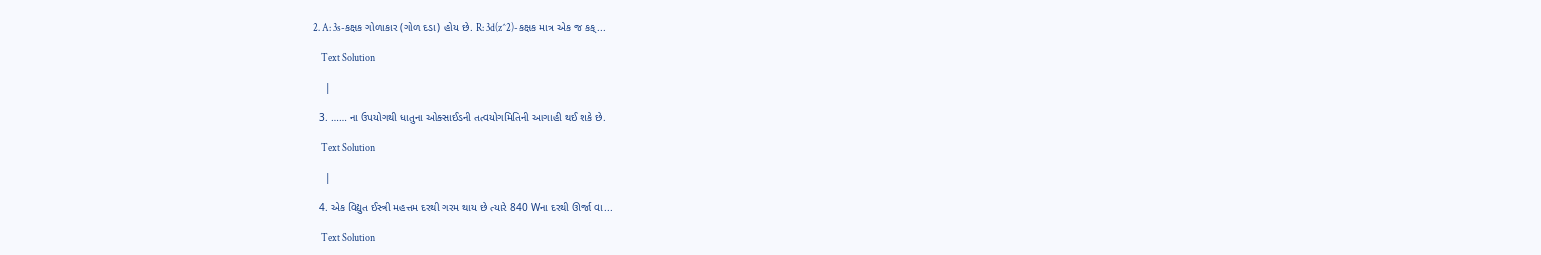2. A: 3s-કક્ષક ગોળાકાર (ગોળ દડા) હોય છે. R: 3d(z^2)-કક્ષક માત્ર એક જ કક્...

    Text Solution

    |

  3. …… ના ઉપયોગથી ધાતુના ઓક્સાઈડની તત્વયોગમિતિની આગાહી થઈ શકે છે.

    Text Solution

    |

  4. એક વિદ્યુત ઈસ્ત્રી મહત્તમ દરથી ગરમ થાય છે ત્યારે 840 Wના દરથી ઊર્જા વા...

    Text Solution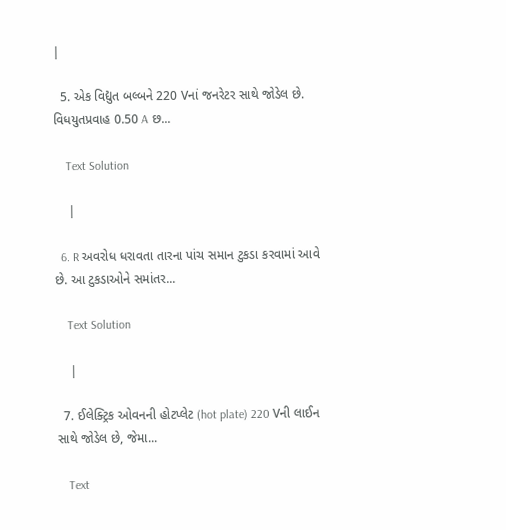|

  5. એક વિદ્યુત બલ્બને 220 Vનાં જનરેટર સાથે જોડેલ છે. વિધયુતપ્રવાહ 0.50 A છ...

    Text Solution

    |

  6. R અવરોધ ધરાવતા તારના પાંચ સમાન ટુકડા કરવામાં આવે છે. આ ટુકડાઓને સમાંતર...

    Text Solution

    |

  7. ઈલેક્ટ્રિક ઓવનની હોટપ્લેટ (hot plate) 220 Vની લાઈન સાથે જોડેલ છે, જેમા...

    Text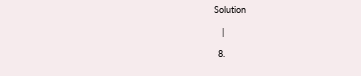Solution

    |

  8.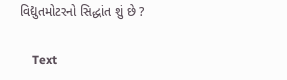વિદ્યુતમોટરનો સિદ્ધાંત શું છે ?

    Text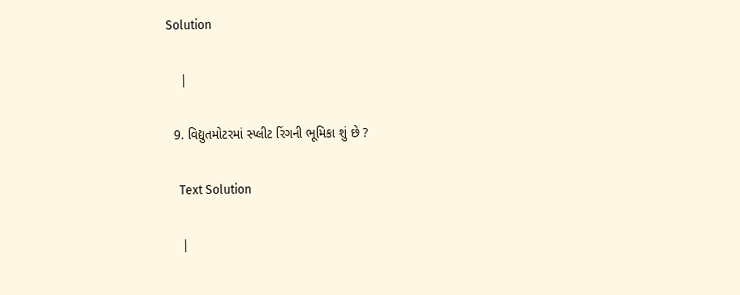Solution

    |

  9. વિદ્યુતમોટરમાં સ્પ્લીટ રિંગની ભૂમિકા શું છે ?

    Text Solution

    |